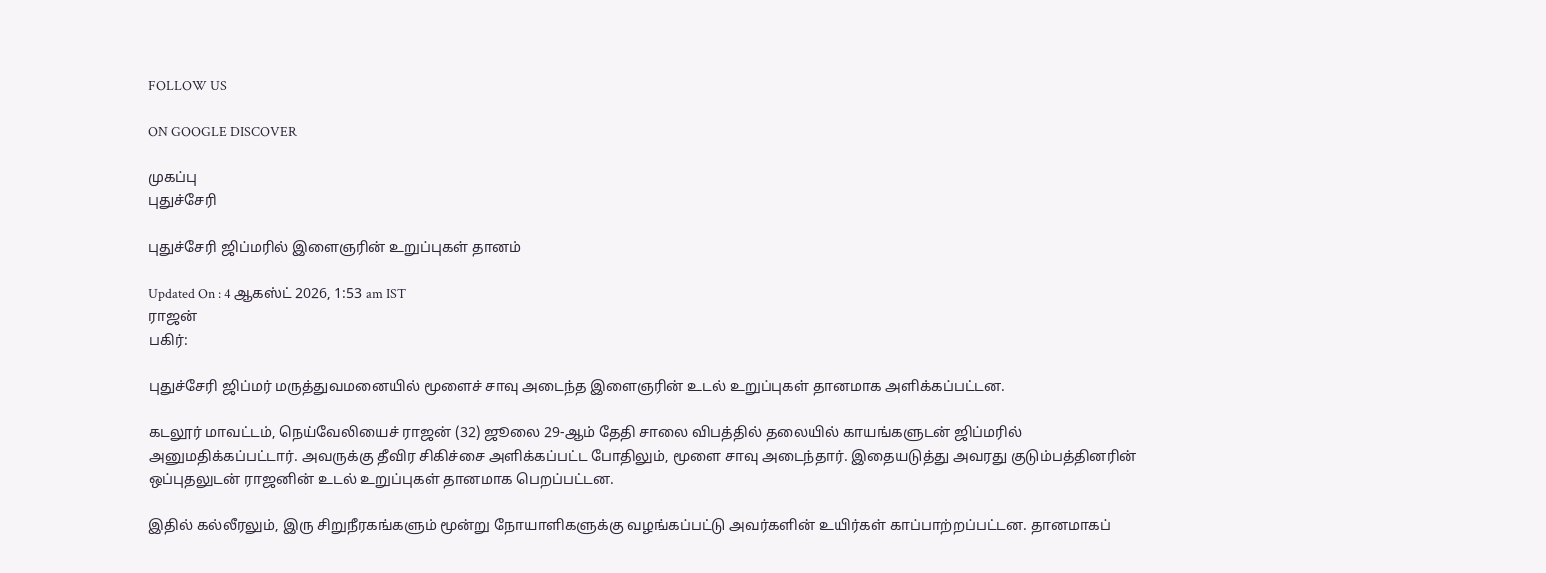FOLLOW US

ON GOOGLE DISCOVER

முகப்பு
புதுச்சேரி

புதுச்சேரி ஜிப்மரில் இளைஞரின் உறுப்புகள் தானம்

Updated On : 4 ஆகஸ்ட் 2026, 1:53 am IST
ராஜன்
பகிர்:

புதுச்சேரி ஜிப்மர் மருத்துவமனையில் மூளைச் சாவு அடைந்த இளைஞரின் உடல் உறுப்புகள் தானமாக அளிக்கப்பட்டன.

கடலூர் மாவட்டம், நெய்வேலியைச் ராஜன் (32) ஜூலை 29-ஆம் தேதி சாலை விபத்தில் தலையில் காயங்களுடன் ஜிப்மரில் அனுமதிக்கப்பட்டார். அவருக்கு தீவிர சிகிச்சை அளிக்கப்பட்ட போதிலும், மூளை சாவு அடைந்தார். இதையடுத்து அவரது குடும்பத்தினரின் ஒப்புதலுடன் ராஜனின் உடல் உறுப்புகள் தானமாக பெறப்பட்டன.

இதில் கல்லீரலும், இரு சிறுநீரகங்களும் மூன்று நோயாளிகளுக்கு வழங்கப்பட்டு அவர்களின் உயிர்கள் காப்பாற்றப்பட்டன. தானமாகப்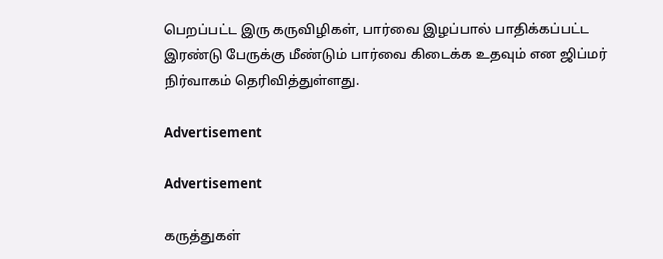பெறப்பட்ட இரு கருவிழிகள், பார்வை இழப்பால் பாதிக்கப்பட்ட இரண்டு பேருக்கு மீண்டும் பார்வை கிடைக்க உதவும் என ஜிப்மர் நிர்வாகம் தெரிவித்துள்ளது.

Advertisement

Advertisement

கருத்துகள்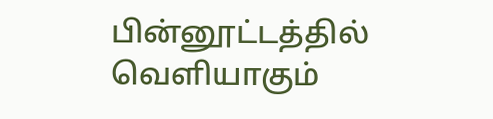பின்னூட்டத்தில் வெளியாகும்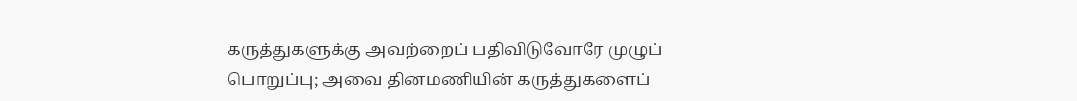கருத்துகளுக்கு அவற்றைப் பதிவிடுவோரே முழுப் பொறுப்பு; அவை தினமணியின் கருத்துகளைப்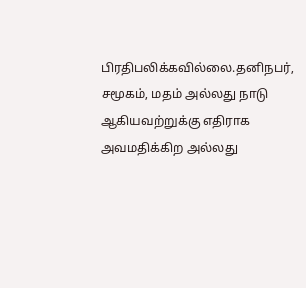பிரதிபலிக்கவில்லை.தனிநபர், சமூகம், மதம் அல்லது நாடு ஆகியவற்றுக்கு எதிராக அவமதிக்கிற அல்லது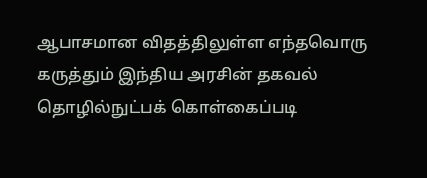ஆபாசமான விதத்திலுள்ள எந்தவொரு கருத்தும் இந்திய அரசின் தகவல் தொழில்நுட்பக் கொள்கைப்படி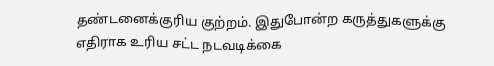தண்டனைக்குரிய குற்றம். இதுபோன்ற கருத்துகளுக்கு எதிராக உரிய சட்ட நடவடிக்கை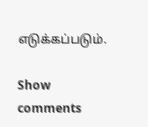எடுக்கப்படும்.

Show comments